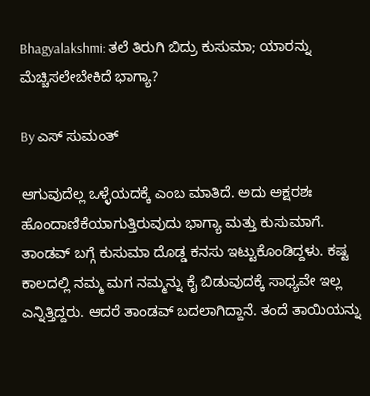Bhagyalakshmi: ತಲೆ ತಿರುಗಿ ಬಿದ್ರು ಕುಸುಮಾ; ಯಾರನ್ನು ಮೆಚ್ಚಿಸಲೇಬೇಕಿದೆ ಭಾಗ್ಯಾ?

By ಎಸ್ ಸುಮಂತ್

ಆಗುವುದೆಲ್ಲ ಒಳ್ಳೆಯದಕ್ಕೆ ಎಂಬ ಮಾತಿದೆ. ಅದು ಅಕ್ಷರಶಃ ಹೊಂದಾಣಿಕೆಯಾಗುತ್ತಿರುವುದು ಭಾಗ್ಯಾ ಮತ್ತು ಕುಸುಮಾಗೆ. ತಾಂಡವ್ ಬಗ್ಗೆ ಕುಸುಮಾ ದೊಡ್ಡ ಕನಸು ಇಟ್ಟುಕೊಂಡಿದ್ದಳು. ಕಷ್ಟ ಕಾಲದಲ್ಲಿ ನಮ್ಮ ಮಗ ನಮ್ಮನ್ನು ಕೈ ಬಿಡುವುದಕ್ಕೆ ಸಾಧ್ಯವೇ ಇಲ್ಲ ಎನ್ನಿತ್ತಿದ್ದರು. ಆದರೆ ತಾಂಡವ್ ಬದಲಾಗಿದ್ದಾನೆ. ತಂದೆ ತಾಯಿಯನ್ನು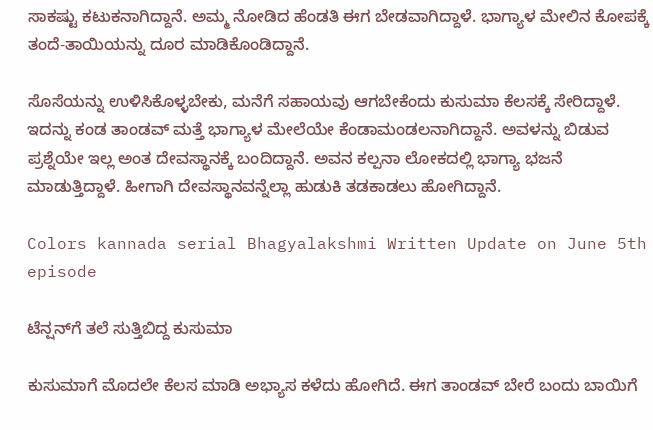ಸಾಕಷ್ಟು ಕಟುಕನಾಗಿದ್ದಾನೆ. ಅಮ್ಮ ನೋಡಿದ ಹೆಂಡತಿ ಈಗ ಬೇಡವಾಗಿದ್ದಾಳೆ. ಭಾಗ್ಯಾಳ ಮೇಲಿನ ಕೋಪಕ್ಕೆ ತಂದೆ-ತಾಯಿಯನ್ನು ದೂರ ಮಾಡಿಕೊಂಡಿದ್ದಾನೆ.

ಸೊಸೆಯನ್ನು ಉಳಿಸಿಕೊಳ್ಳಬೇಕು, ಮನೆಗೆ ಸಹಾಯವು ಆಗಬೇಕೆಂದು ಕುಸುಮಾ ಕೆಲಸಕ್ಕೆ ಸೇರಿದ್ದಾಳೆ. ಇದನ್ನು ಕಂಡ ತಾಂಡವ್ ಮತ್ತೆ ಭಾಗ್ಯಾಳ ಮೇಲೆಯೇ ಕೆಂಡಾಮಂಡಲನಾಗಿದ್ದಾನೆ. ಅವಳನ್ನು ಬಿಡುವ ಪ್ರಶ್ನೆಯೇ ಇಲ್ಲ ಅಂತ ದೇವಸ್ಥಾನಕ್ಕೆ ಬಂದಿದ್ದಾನೆ. ಅವನ ಕಲ್ಪನಾ ಲೋಕದಲ್ಲಿ ಭಾಗ್ಯಾ ಭಜನೆ ಮಾಡುತ್ತಿದ್ದಾಳೆ. ಹೀಗಾಗಿ ದೇವಸ್ಥಾನವನ್ನೆಲ್ಲಾ ಹುಡುಕಿ ತಡಕಾಡಲು ಹೋಗಿದ್ದಾನೆ.

Colors kannada serial Bhagyalakshmi Written Update on June 5th episode

ಟೆನ್ಷನ್‌ಗೆ ತಲೆ ಸುತ್ತಿಬಿದ್ದ ಕುಸುಮಾ

ಕುಸುಮಾಗೆ ಮೊದಲೇ ಕೆಲಸ ಮಾಡಿ‌ ಅಭ್ಯಾಸ ಕಳೆದು ಹೋಗಿದೆ. ಈಗ ತಾಂಡವ್ ಬೇರೆ ಬಂದು ಬಾಯಿಗೆ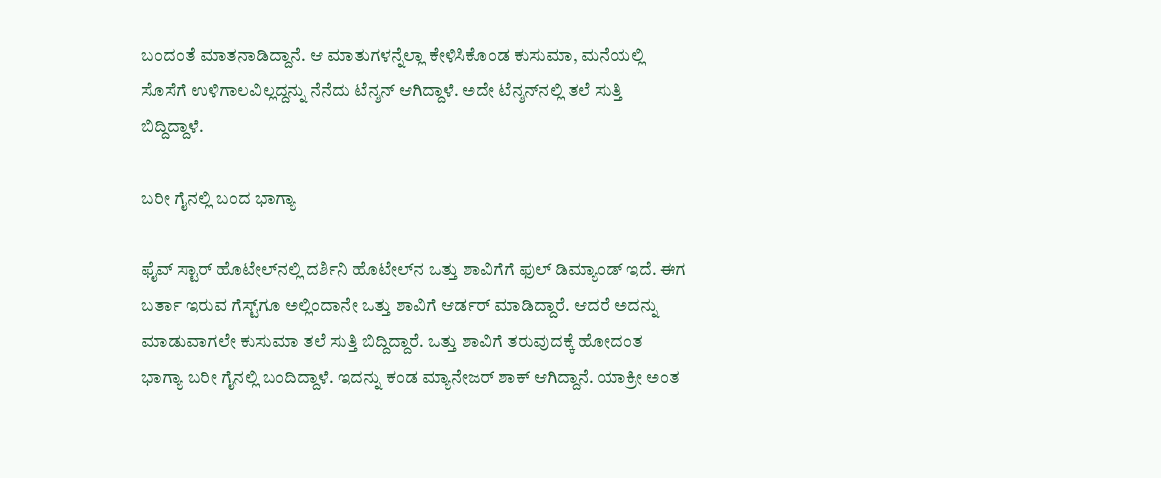ಬಂದಂತೆ ಮಾತನಾಡಿದ್ದಾನೆ. ಆ ಮಾತುಗಳನ್ನೆಲ್ಲಾ ಕೇಳಿಸಿಕೊಂಡ ಕುಸುಮಾ, ಮನೆಯಲ್ಲಿ ಸೊಸೆಗೆ ಉಳಿಗಾಲವಿಲ್ಲದ್ದನ್ನು ನೆನೆದು ಟೆನ್ಶನ್ ಆಗಿದ್ದಾಳೆ. ಅದೇ ಟೆನ್ಶನ್‌ನಲ್ಲಿ ತಲೆ ಸುತ್ತಿ ಬಿದ್ದಿದ್ದಾಳೆ.

ಬರೀ ಗೈನಲ್ಲಿ ಬಂದ ಭಾಗ್ಯಾ

ಫೈವ್ ಸ್ಟಾರ್ ಹೊಟೇಲ್‌ನಲ್ಲಿ ದರ್ಶಿನಿ ಹೊಟೇಲ್‌ನ ಒತ್ತು ಶಾವಿಗೆಗೆ ಫುಲ್ ಡಿಮ್ಯಾಂಡ್ ಇದೆ. ಈಗ ಬರ್ತಾ ಇರುವ ಗೆಸ್ಟ್‌ಗೂ ಅಲ್ಲಿಂದಾನೇ ಒತ್ತು ಶಾವಿಗೆ ಆರ್ಡರ್ ಮಾಡಿದ್ದಾರೆ. ಆದರೆ ಅದನ್ನು ಮಾಡುವಾಗಲೇ ಕುಸುಮಾ ತಲೆ ಸುತ್ತಿ ಬಿದ್ದಿದ್ದಾರೆ. ಒತ್ತು ಶಾವಿಗೆ ತರುವುದಕ್ಕೆ ಹೋದಂತ ಭಾಗ್ಯಾ ಬರೀ ಗೈನಲ್ಲಿ ಬಂದಿದ್ದಾಳೆ. ಇದನ್ನು ಕಂಡ ಮ್ಯಾನೇಜರ್ ಶಾಕ್ ಆಗಿದ್ದಾನೆ. ಯಾಕ್ರೀ ಅಂತ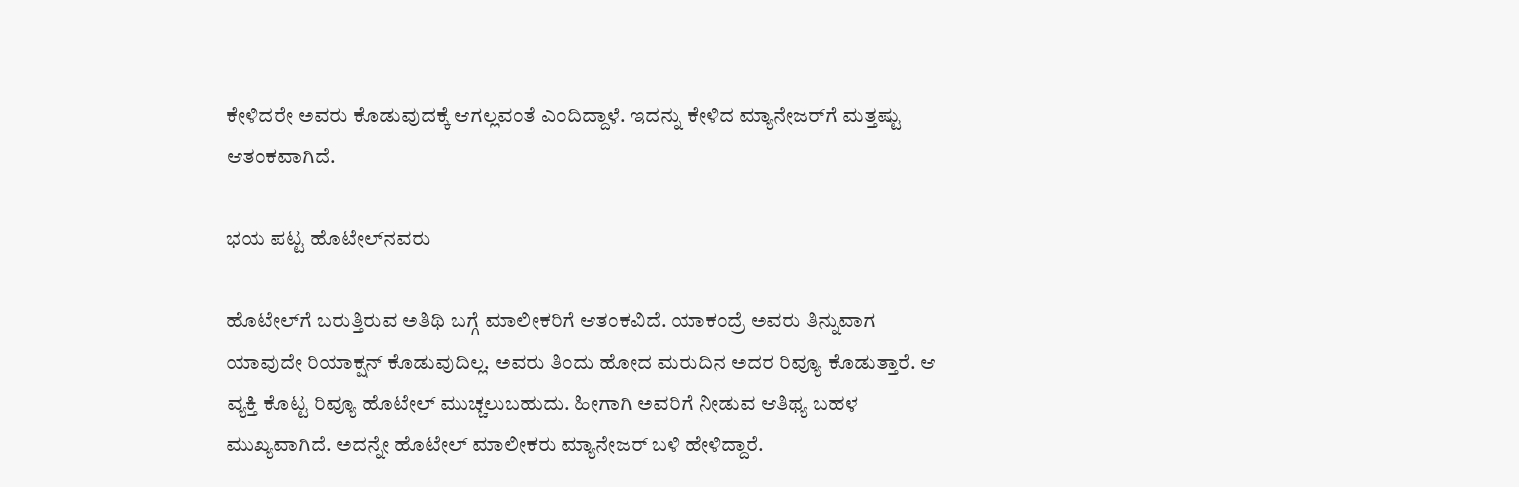ಕೇಳಿದರೇ ಅವರು ಕೊಡುವುದಕ್ಕೆ ಆಗಲ್ಲವಂತೆ ಎಂದಿದ್ದಾಳೆ. ಇದನ್ನು ಕೇಳಿದ ಮ್ಯಾನೇಜರ್‌ಗೆ ಮತ್ತಷ್ಟು ಆತಂಕವಾಗಿದೆ.

ಭಯ ಪಟ್ಟ ಹೊಟೇಲ್‌ನವರು

ಹೊಟೇಲ್‌ಗೆ ಬರುತ್ತಿರುವ ಅತಿಥಿ ಬಗ್ಗೆ ಮಾಲೀಕರಿಗೆ ಆತಂಕವಿದೆ‌. ಯಾಕಂದ್ರೆ ಅವರು ತಿನ್ನುವಾಗ ಯಾವುದೇ ರಿಯಾಕ್ಷನ್ ಕೊಡುವುದಿಲ್ಲ. ಅವರು ತಿಂದು ಹೋದ ಮರುದಿನ ಅದರ ರಿವ್ಯೂ ಕೊಡುತ್ತಾರೆ‌. ಆ ವ್ಯಕ್ತಿ ಕೊಟ್ಟ ರಿವ್ಯೂ ಹೊಟೇಲ್ ಮುಚ್ಚಲುಬಹುದು. ಹೀಗಾಗಿ ಅವರಿಗೆ ನೀಡುವ ಆತಿಥ್ಯ ಬಹಳ ಮುಖ್ಯವಾಗಿದೆ. ಅದನ್ನೇ ಹೊಟೇಲ್ ಮಾಲೀಕರು ಮ್ಯಾನೇಜರ್ ಬಳಿ ಹೇಳಿದ್ದಾರೆ.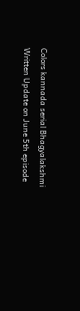Colors kannada serial Bhagyalakshmi Written Update on June 5th episode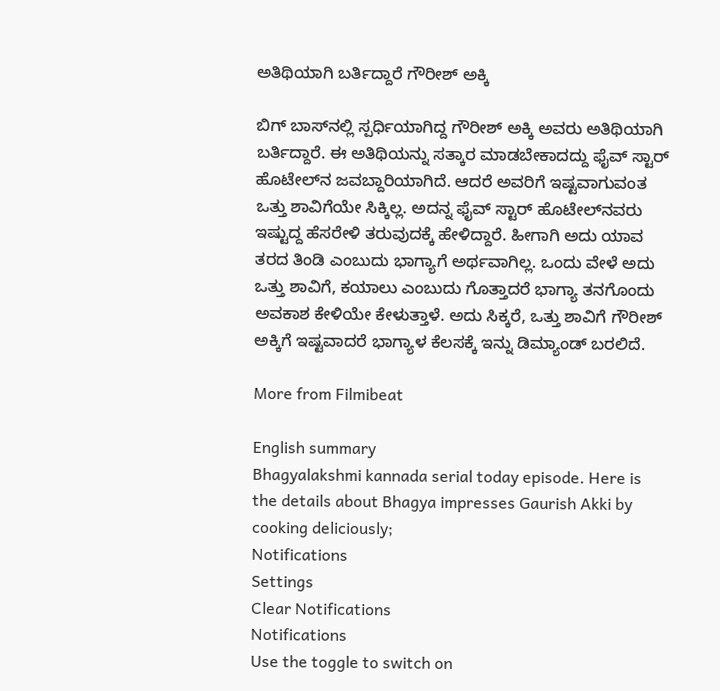ಅತಿಥಿಯಾಗಿ ಬರ್ತಿದ್ದಾರೆ ಗೌರೀಶ್ ಅಕ್ಕಿ

ಬಿಗ್ ಬಾಸ್‌ನಲ್ಲಿ ಸ್ಪರ್ಧಿಯಾಗಿದ್ದ ಗೌರೀಶ್ ಅಕ್ಕಿ ಅವರು ಅತಿಥಿಯಾಗಿ ಬರ್ತಿದ್ದಾರೆ. ಈ ಅತಿಥಿಯನ್ನು ಸತ್ಕಾರ ಮಾಡಬೇಕಾದದ್ದು ಫೈವ್ ಸ್ಟಾರ್ ಹೊಟೇಲ್‌ನ ಜವಬ್ದಾರಿಯಾಗಿದೆ. ಆದರೆ ಅವರಿಗೆ ಇಷ್ಟವಾಗುವಂತ ಒತ್ತು ಶಾವಿಗೆಯೇ ಸಿಕ್ಕಿಲ್ಲ. ಅದನ್ನ ಫೈವ್ ಸ್ಟಾರ್ ಹೊಟೇಲ್‌ನವರು ಇಷ್ಟುದ್ದ ಹೆಸರೇಳಿ ತರುವುದಕ್ಕೆ ಹೇಳಿದ್ದಾರೆ. ಹೀಗಾಗಿ ಅದು ಯಾವ ತರದ ತಿಂಡಿ ಎಂಬುದು ಭಾಗ್ಯಾಗೆ ಅರ್ಥವಾಗಿಲ್ಲ. ಒಂದು ವೇಳೆ ಅದು ಒತ್ತು ಶಾವಿಗೆ, ಕಯಾಲು ಎಂಬುದು ಗೊತ್ತಾದರೆ ಭಾಗ್ಯಾ ತನಗೊಂದು ಅವಕಾಶ ಕೇಳಿಯೇ ಕೇಳುತ್ತಾಳೆ. ಅದು ಸಿಕ್ಕರೆ, ಒತ್ತು ಶಾವಿಗೆ ಗೌರೀಶ್ ಅಕ್ಕಿಗೆ ಇಷ್ಟವಾದರೆ ಭಾಗ್ಯಾಳ ಕೆಲಸಕ್ಕೆ ಇನ್ನು ಡಿಮ್ಯಾಂಡ್ ಬರಲಿದೆ.

More from Filmibeat

English summary
Bhagyalakshmi kannada serial today episode. Here is the details about Bhagya impresses Gaurish Akki by cooking deliciously;
Notifications
Settings
Clear Notifications
Notifications
Use the toggle to switch on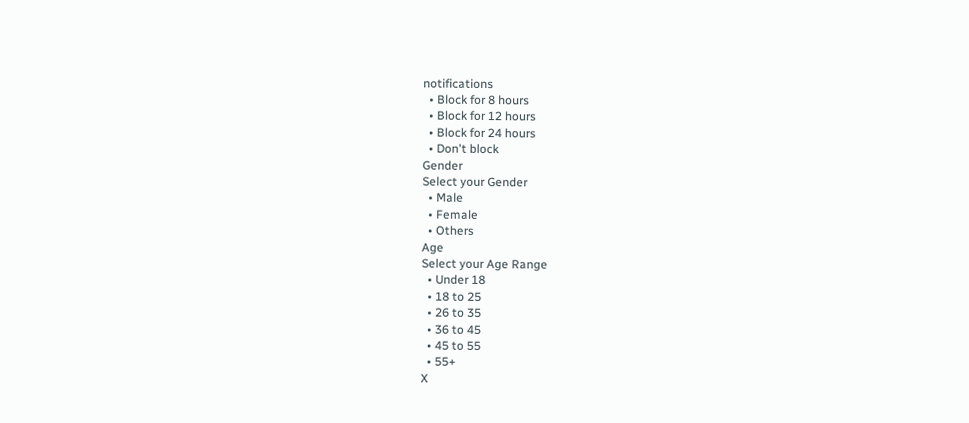notifications
  • Block for 8 hours
  • Block for 12 hours
  • Block for 24 hours
  • Don't block
Gender
Select your Gender
  • Male
  • Female
  • Others
Age
Select your Age Range
  • Under 18
  • 18 to 25
  • 26 to 35
  • 36 to 45
  • 45 to 55
  • 55+
X